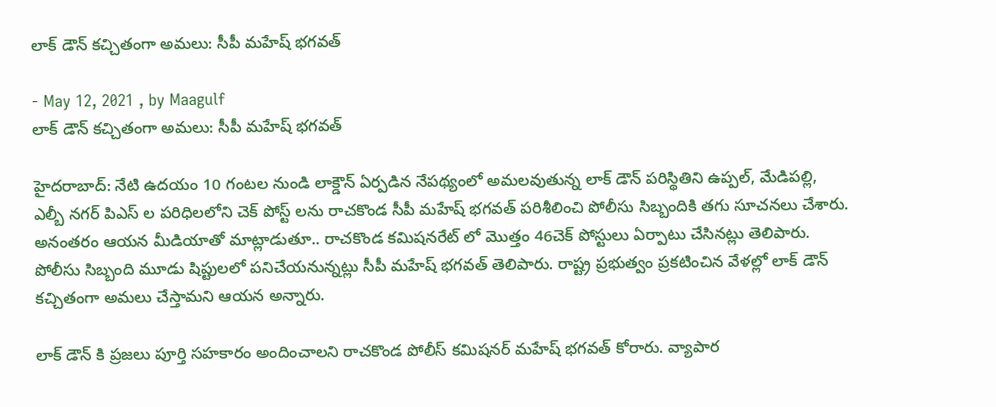లాక్ డౌన్‌ కచ్చితంగా అమలు: సీపీ మహేష్ భగవత్

- May 12, 2021 , by Maagulf
లాక్ డౌన్‌ కచ్చితంగా అమలు: సీపీ మహేష్ భగవత్

హైదరాబాద్: నేటి ఉదయం 10 గంటల నుండి లాక్డౌన్ ఏర్పడిన నేపథ్యంలో అమలవుతున్న లాక్ డౌన్ పరిస్థితిని ఉప్పల్, మేడిపల్లి, ఎల్బీ నగర్ పిఎస్ ల పరిధిలలోని చెక్ పోస్ట్ లను రాచకొండ సీపీ మహేష్ భగవత్ పరిశీలించి పోలీసు సిబ్బందికి తగు సూచనలు చేశారు. అనంతరం ఆయన మీడియాతో మాట్లాడుతూ.. రాచకొండ కమిషనరేట్ లో మొత్తం 46చెక్ పోస్టులు ఏర్పాటు చేసినట్లు తెలిపారు. పోలీసు సిబ్బంది మూడు షిప్టులలో పనిచేయనున్నట్లు సీపీ మహేష్ భగవత్ తెలిపారు. రాష్ట్ర ప్రభుత్వం ప్రకటించిన వేళల్లో లాక్ డౌన్‌ కచ్చితంగా అమలు చేస్తామని ఆయన అన్నారు.

లాక్ డౌన్ కి ప్రజలు పూర్తి సహకారం అందించాలని రాచకొండ పోలీస్ కమిషనర్ మహేష్ భగవత్ కోరారు. వ్యాపార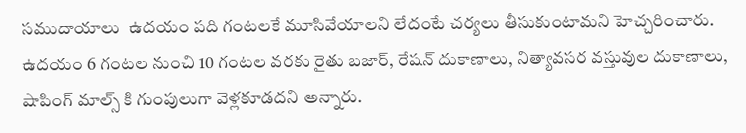సముదాయాలు  ఉదయం పది గంటలకే మూసివేయాలని లేదంటే చర్యలు తీసుకుంటామని హెచ్చరించారు. ఉదయం 6 గంటల నుంచి 10 గంటల వరకు రైతు బజార్, రేషన్ దుకాణాలు, నిత్యావసర వస్తువుల దుకాణాలు, షాపింగ్ మాల్స్ కి గుంపులుగా వెళ్లకూడదని అన్నారు.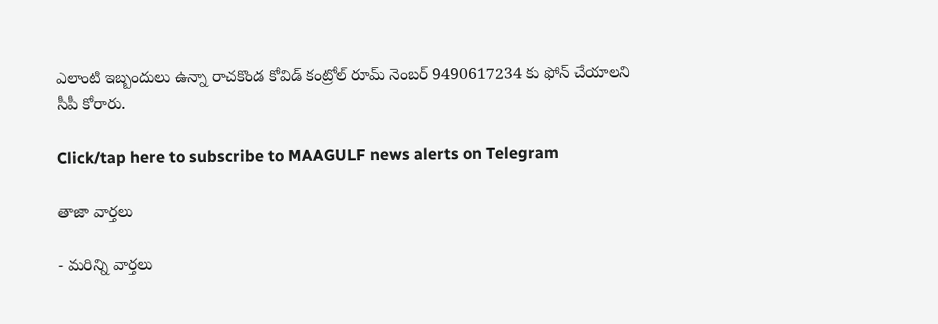ఎలాంటి ఇబ్బందులు ఉన్నా రాచకొండ కోవిడ్ కంట్రోల్ రూమ్ నెంబర్ 9490617234 కు ఫోన్ చేయాలని సీపీ కోరారు.

Click/tap here to subscribe to MAAGULF news alerts on Telegram

తాజా వార్తలు

- మరిన్ని వార్తలు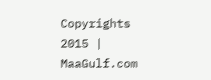Copyrights 2015 | MaaGulf.com